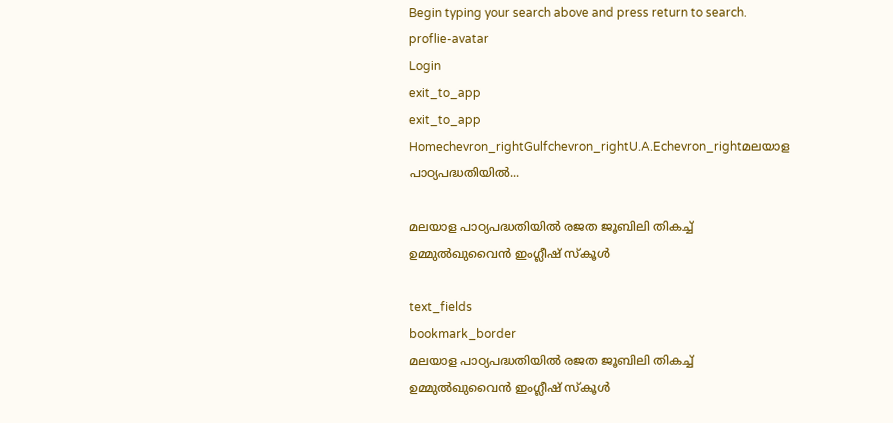Begin typing your search above and press return to search.
proflie-avatar
Login
exit_to_app
exit_to_app
Homechevron_rightGulfchevron_rightU.A.Echevron_rightമലയാള പാഠ്യപദ്ധതിയില്‍...

മലയാള പാഠ്യപദ്ധതിയില്‍ രജത ജൂബിലി തികച്ച് ഉമ്മുൽഖുവൈൻ ഇംഗ്ലീഷ് സ്കൂള്‍

text_fields
bookmark_border
മലയാള പാഠ്യപദ്ധതിയില്‍ രജത ജൂബിലി തികച്ച് ഉമ്മുൽഖുവൈൻ ഇംഗ്ലീഷ് സ്കൂള്‍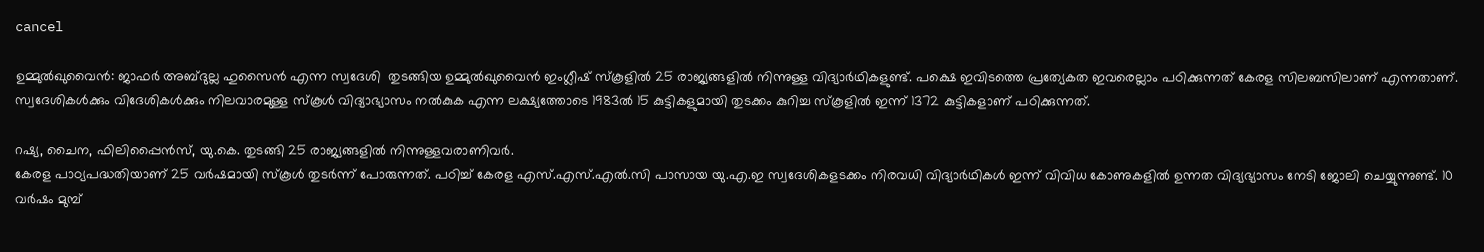cancel

ഉമ്മുല്‍ഖുവൈന്‍: ജാഫര്‍ അബ്ദുല്ല ഹുസൈന്‍ എന്ന സ്വദേശി  തുടങ്ങിയ ഉമ്മുൽഖുവൈൻ ഇംഗ്ലീഷ് സ്കൂളിൽ 25 രാജ്യങ്ങളിൽ നിന്നുള്ള വിദ്യാർഥികളുണ്ട്. പക്ഷെ ഇവിടത്തെ പ്രത്യേകത ഇവരെല്ലാം പഠിക്കുന്നത് കേരള സിലബസിലാണ് എന്നതാണ്. സ്വദേശികള്‍ക്കും വിദേശികള്‍ക്കും നിലവാരമുള്ള സ്കൂള്‍ വിദ്യാഭ്യാസം നല്‍കുക എന്ന ലക്ഷ്യത്തോടെ 1983ല്‍ 15 കുട്ടികളുമായി തുടക്കം കുറിച്ച സ്കൂളിൽ ഇന്ന് 1372 കുട്ടികളാണ് പഠിക്കുന്നത്.

റഷ്യ, ചൈന, ഫിലിപ്പൈന്‍സ്, യു.കെ. തുടങ്ങി 25 രാജ്യങ്ങളിൽ നിന്നുള്ളവരാണിവർ.
കേരള പാഠ്യപദ്ധതിയാണ് 25 വര്‍ഷമായി സ്കൂള്‍ തുടര്‍ന്ന് പോരുന്നത്. പഠിച്ച് കേരള എസ്.എസ്.എൽ.സി പാസായ യു.എ.ഇ സ്വദേശികളടക്കം നിരവധി വിദ്യാര്‍ഥികള്‍ ഇന്ന് വിവിധ കോണുകളില്‍ ഉന്നത വിദ്യഭ്യാസം നേടി ജോലി ചെയ്യുന്നുണ്ട്. 10 വര്‍ഷം മുമ്പ്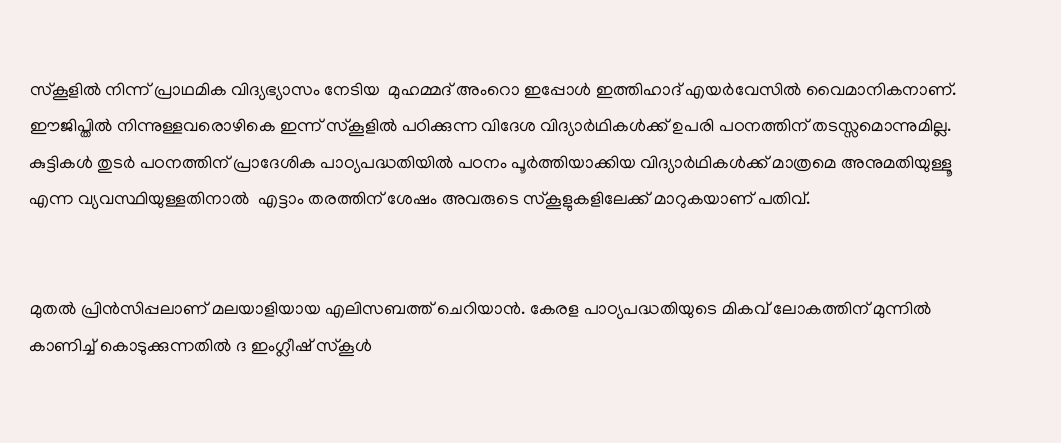സ്കൂളില്‍ നിന്ന് പ്രാഥമിക വിദ്യഭ്യാസം നേടിയ  മുഹമ്മദ് അംറൊ ഇപ്പോൾ ഇത്തിഹാദ് എയര്‍വേസില്‍ വൈമാനികനാണ്.
ഈജിപ്തിൽ നിന്നുള്ളവരൊഴികെ ഇന്ന് സ്കൂളില്‍ പഠിക്കുന്ന വിദേശ വിദ്യാര്‍ഥികള്‍ക്ക് ഉപരി പഠനത്തിന് തടസ്സമൊന്നുമില്ല. കുട്ടികൾ തുടര്‍ പഠനത്തിന് പ്രാദേശിക പാഠ്യപദ്ധതിയില്‍ പഠനം പൂര്‍ത്തിയാക്കിയ വിദ്യാര്‍ഥികള്‍ക്ക് മാത്രമെ അനുമതിയുള്ളൂ എന്ന വ്യവസ്ഥിയുള്ളതിനാല്‍  എട്ടാം തരത്തിന് ശേഷം അവരുടെ സ്കൂളുകളിലേക്ക് മാറുകയാണ് പതിവ്.


മുതല്‍ പ്രിന്‍സിപ്പലാണ് മലയാളിയായ എലിസബത്ത് ചെറിയാന്‍. കേരള പാഠ്യപദ്ധതിയുടെ മികവ് ലോകത്തിന് മുന്നില്‍ കാണിച്ച് കൊടുക്കുന്നതില്‍ ദ ഇംഗ്ലീഷ് സ്കൂള്‍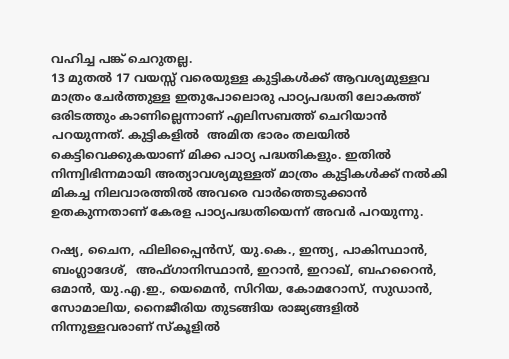വഹിച്ച പങ്ക് ചെറുതല്ല.
13 മുതല്‍ 17 വയസ്സ് വരെയുള്ള കുട്ടികള്‍ക്ക് ആവശ്യമുള്ളവ മാത്രം ചേർത്തുള്ള ഇതുപോലൊരു പാഠ്യപദ്ധതി ലോകത്ത് ഒരിടത്തും കാണില്ലെന്നാണ് എലിസബത്ത് ചെറിയാൻ പറയുന്നത്. കുട്ടികളിൽ  അമിത ഭാരം തലയില്‍ കെട്ടിവെക്കുകയാണ് മിക്ക പാഠ്യ പദ്ധതികളും. ഇതിൽ നിന്ന്വിഭിന്നമായി അത്യാവശ്യമുള്ളത് മാത്രം കുട്ടികള്‍ക്ക് നല്‍കി മികച്ച നിലവാരത്തിൽ അവരെ വാര്‍ത്തെടുക്കാൻ ഉതകുന്നതാണ് കേരള പാഠ്യപദ്ധതിയെന്ന് അവർ പറയുന്നു.

റഷ്യ, ചൈന, ഫിലിപ്പൈന്‍സ്, യു.കെ., ഇന്ത്യ, പാകിസ്ഥാന്‍, ബംഗ്ലാദേശ്,  അഫ്ഗാനിസ്ഥാന്‍, ഇറാന്‍, ഇറാഖ്, ബഹറൈന്‍, ഒമാന്‍, യു.എ.ഇ., യെമെന്‍, സിറിയ, കോമറോസ്, സുഡാന്‍, സോമാലിയ, നൈജീരിയ തുടങ്ങിയ രാജ്യങ്ങളിൽ നിന്നുള്ളവരാണ് സ്കൂളിൽ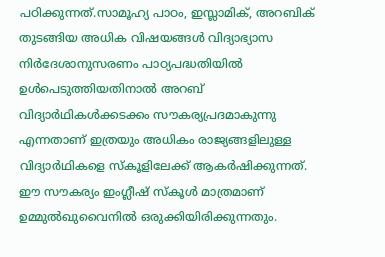പഠിക്കുന്നത്.സാമൂഹ്യ പാഠം, ഇസ്ലാമിക്, അറബിക് തുടങ്ങിയ അധിക വിഷയങ്ങള്‍ വിദ്യാഭ്യാസ നിര്‍ദേശാനുസരണം പാഠ്യപദ്ധതിയില്‍ ഉള്‍പെടുത്തിയതിനാല്‍ അറബ് വിദ്യാര്‍ഥികള്‍ക്കടക്കം സൗകര്യപ്രദമാകുന്നു എന്നതാണ് ഇത്രയും അധികം രാജ്യങ്ങളിലുള്ള വിദ്യാര്‍ഥികളെ സ്കൂളിലേക്ക് ആകര്‍ഷിക്കുന്നത്. ഈ സൗകര്യം ഇംഗ്ലീഷ് സ്കൂള്‍ മാത്രമാണ് ഉമ്മുല്‍ഖുവൈനില്‍ ഒരുക്കിയിരിക്കുന്നതും.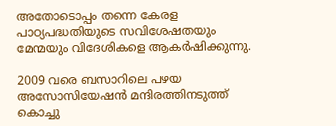അതോടൊപ്പം തന്നെ കേരള പാഠ്യപദ്ധതിയുടെ സവിശേഷതയും മേന്മയും വിദേശികളെ ആകര്‍ഷിക്കുന്നു.

2009 വരെ ബസാറിലെ പഴയ അസോസിയേഷന്‍ മന്ദിരത്തിനടുത്ത് കൊച്ചു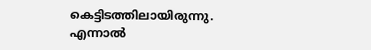കെട്ടിടത്തിലായിരുന്നു.  എന്നാല്‍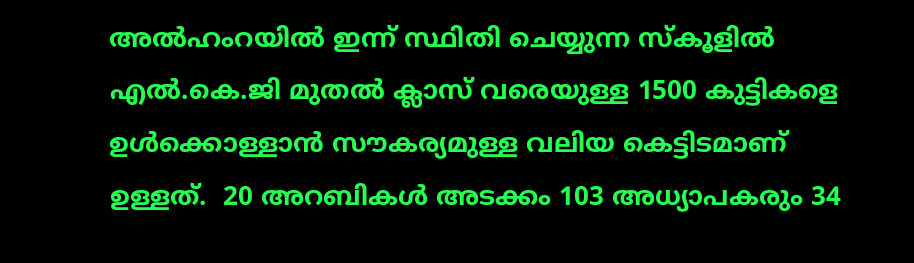അല്‍ഹംറയില്‍ ഇന്ന് സ്ഥിതി ചെയ്യുന്ന സ്കൂളില്‍ എല്‍.കെ.ജി മുതല്‍ ക്ലാസ് വരെയുള്ള 1500 കുട്ടികളെ ഉള്‍ക്കൊള്ളാന്‍ സൗകര്യമുള്ള വലിയ കെട്ടിടമാണ് ഉള്ളത്.  20 അറബികള്‍ അടക്കം 103 അധ്യാപകരും 34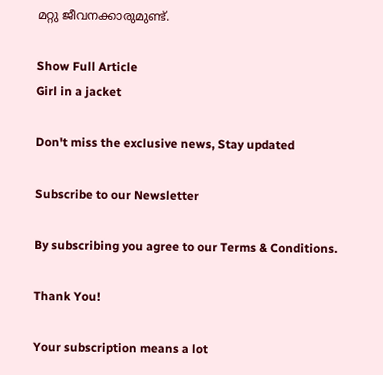മറ്റു ജീവനക്കാരുമുണ്ട്.

Show Full Article
Girl in a jacket

Don't miss the exclusive news, Stay updated

Subscribe to our Newsletter

By subscribing you agree to our Terms & Conditions.

Thank You!

Your subscription means a lot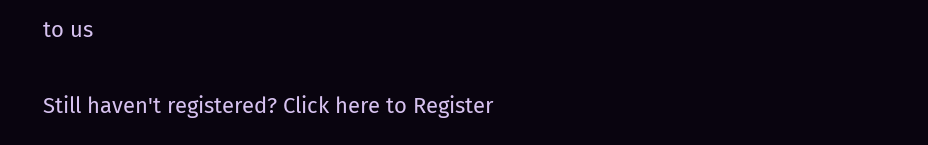to us

Still haven't registered? Click here to Register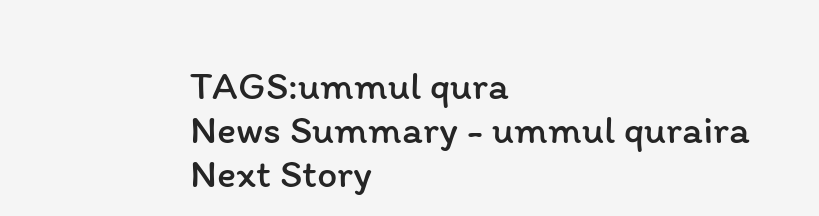TAGS:ummul qura
News Summary - ummul quraira
Next Story